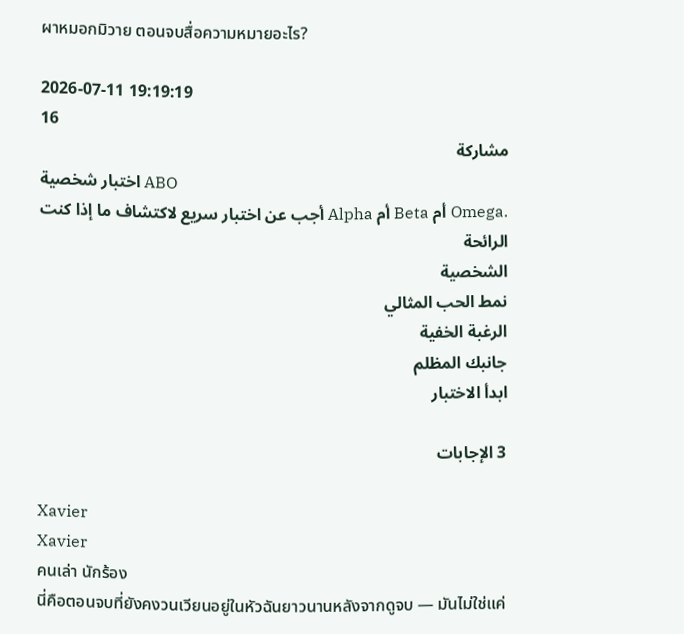ผาหมอกมิวาย ตอนจบสื่อความหมายอะไร?

2026-07-11 19:19:19
16
مشاركة
اختبار شخصية ABO
أجب عن اختبار سريع لاكتشاف ما إذا كنت Alpha أم Beta أم Omega.
الرائحة
الشخصية
نمط الحب المثالي
الرغبة الخفية
جانبك المظلم
ابدأ الاختبار

3 الإجابات

Xavier
Xavier
คนเล่า นักร้อง
นี่คือตอนจบที่ยังคงวนเวียนอยู่ในหัวฉันยาวนานหลังจากดูจบ — มันไม่ใช่แค่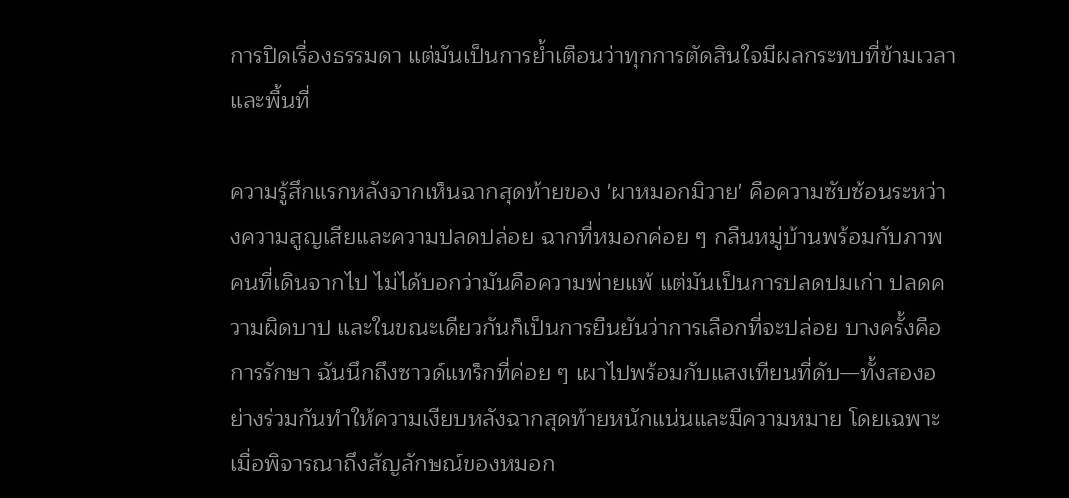การปิดเรื่องธรรมดา แต่มันเป็นการย้ำเตือนว่าทุกการตัดสินใจมีผลกระทบที่ข้ามเวลาและพื้นที่

ความรู้สึกแรกหลังจากเห็นฉากสุดท้ายของ 'ผาหมอกมิวาย' คือความซับซ้อนระหว่างความสูญเสียและความปลดปล่อย ฉากที่หมอกค่อย ๆ กลืนหมู่บ้านพร้อมกับภาพคนที่เดินจากไป ไม่ได้บอกว่ามันคือความพ่ายแพ้ แต่มันเป็นการปลดปมเก่า ปลดความผิดบาป และในขณะเดียวกันก็เป็นการยืนยันว่าการเลือกที่จะปล่อย บางครั้งคือการรักษา ฉันนึกถึงซาวด์แทร็กที่ค่อย ๆ เผาไปพร้อมกับแสงเทียนที่ดับ—ทั้งสองอย่างร่วมกันทำให้ความเงียบหลังฉากสุดท้ายหนักแน่นและมีความหมาย โดยเฉพาะเมื่อพิจารณาถึงสัญลักษณ์ของหมอก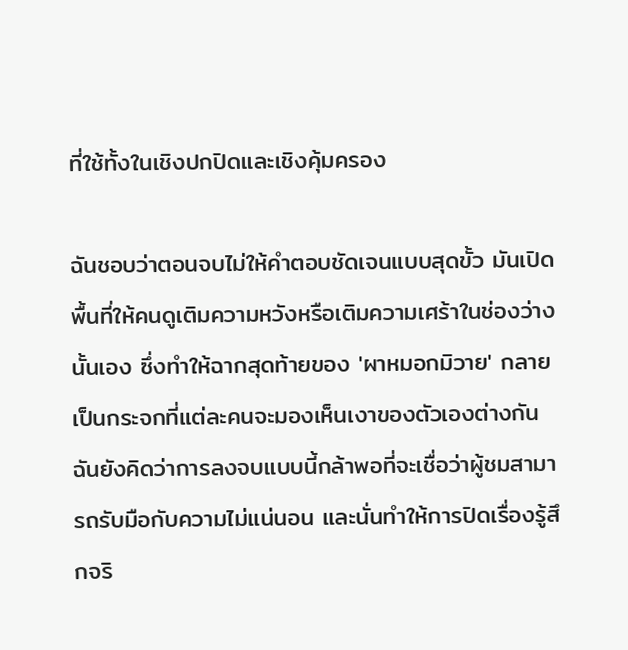ที่ใช้ทั้งในเชิงปกปิดและเชิงคุ้มครอง

ฉันชอบว่าตอนจบไม่ให้คำตอบชัดเจนแบบสุดขั้ว มันเปิดพื้นที่ให้คนดูเติมความหวังหรือเติมความเศร้าในช่องว่างนั้นเอง ซึ่งทำให้ฉากสุดท้ายของ 'ผาหมอกมิวาย' กลายเป็นกระจกที่แต่ละคนจะมองเห็นเงาของตัวเองต่างกัน ฉันยังคิดว่าการลงจบแบบนี้กล้าพอที่จะเชื่อว่าผู้ชมสามารถรับมือกับความไม่แน่นอน และนั่นทำให้การปิดเรื่องรู้สึกจริ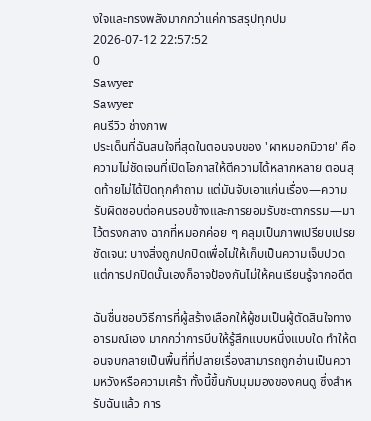งใจและทรงพลังมากกว่าแค่การสรุปทุกปม
2026-07-12 22:57:52
0
Sawyer
Sawyer
คนรีวิว ช่างภาพ
ประเด็นที่ฉันสนใจที่สุดในตอนจบของ 'ผาหมอกมิวาย' คือความไม่ชัดเจนที่เปิดโอกาสให้ตีความได้หลากหลาย ตอนสุดท้ายไม่ได้ปิดทุกคำถาม แต่มันจับเอาแก่นเรื่อง—ความรับผิดชอบต่อคนรอบข้างและการยอมรับชะตากรรม—มาไว้ตรงกลาง ฉากที่หมอกค่อย ๆ คลุมเป็นภาพเปรียบเปรยชัดเจน: บางสิ่งถูกปกปิดเพื่อไม่ให้เก็บเป็นความเจ็บปวด แต่การปกปิดนั้นเองก็อาจป้องกันไม่ให้คนเรียนรู้จากอดีต

ฉันชื่นชอบวิธีการที่ผู้สร้างเลือกให้ผู้ชมเป็นผู้ตัดสินใจทางอารมณ์เอง มากกว่าการบีบให้รู้สึกแบบหนึ่งแบบใด ทำให้ตอนจบกลายเป็นพื้นที่ที่ปลายเรื่องสามารถถูกอ่านเป็นความหวังหรือความเศร้า ทั้งนี้ขึ้นกับมุมมองของคนดู ซึ่งสำหรับฉันแล้ว การ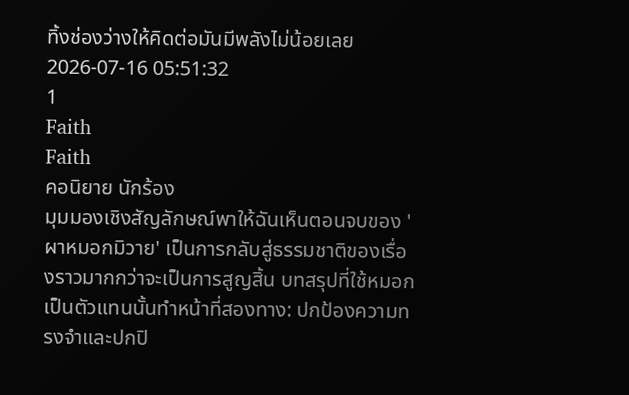ทิ้งช่องว่างให้คิดต่อมันมีพลังไม่น้อยเลย
2026-07-16 05:51:32
1
Faith
Faith
คอนิยาย นักร้อง
มุมมองเชิงสัญลักษณ์พาให้ฉันเห็นตอนจบของ 'ผาหมอกมิวาย' เป็นการกลับสู่ธรรมชาติของเรื่องราวมากกว่าจะเป็นการสูญสิ้น บทสรุปที่ใช้หมอกเป็นตัวแทนนั้นทำหน้าที่สองทาง: ปกป้องความทรงจำและปกปิ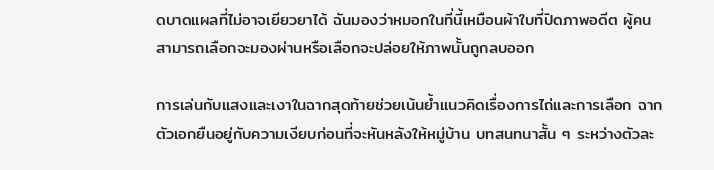ดบาดแผลที่ไม่อาจเยียวยาได้ ฉันมองว่าหมอกในที่นี้เหมือนผ้าใบที่ปิดภาพอดีต ผู้คนสามารถเลือกจะมองผ่านหรือเลือกจะปล่อยให้ภาพนั้นถูกลบออก

การเล่นกับแสงและเงาในฉากสุดท้ายช่วยเน้นย้ำแนวคิดเรื่องการไถ่และการเลือก ฉากตัวเอกยืนอยู่กับความเงียบก่อนที่จะหันหลังให้หมู่บ้าน บทสนทนาสั้น ๆ ระหว่างตัวละ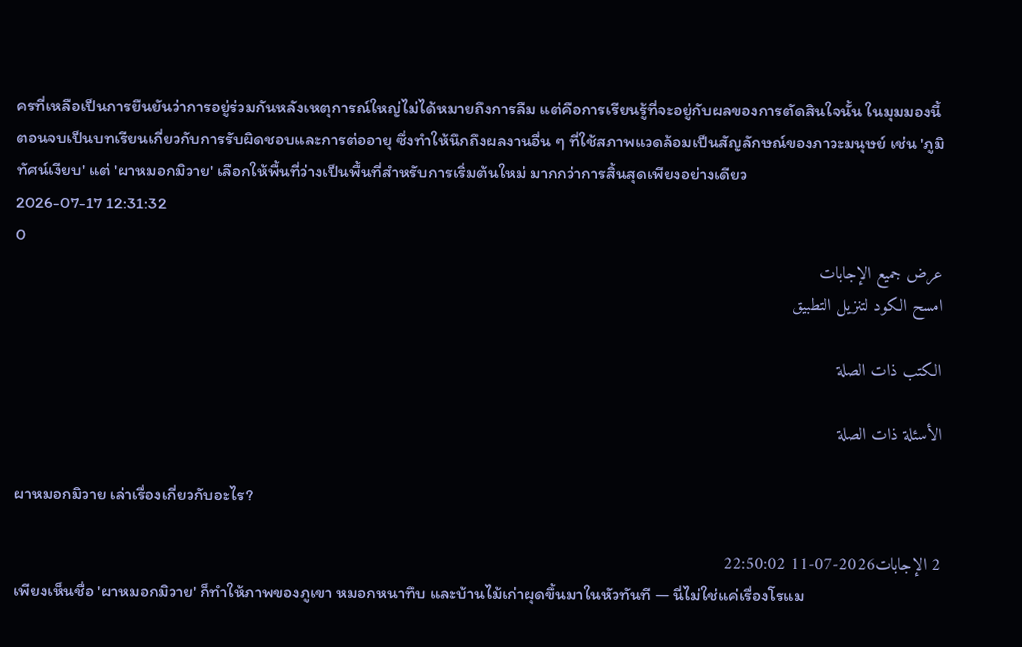ครที่เหลือเป็นการยืนยันว่าการอยู่ร่วมกันหลังเหตุการณ์ใหญ่ไม่ได้หมายถึงการลืม แต่คือการเรียนรู้ที่จะอยู่กับผลของการตัดสินใจนั้น ในมุมมองนี้ ตอนจบเป็นบทเรียนเกี่ยวกับการรับผิดชอบและการต่ออายุ ซึ่งทำให้นึกถึงผลงานอื่น ๆ ที่ใช้สภาพแวดล้อมเป็นสัญลักษณ์ของภาวะมนุษย์ เช่น 'ภูมิทัศน์เงียบ' แต่ 'ผาหมอกมิวาย' เลือกให้พื้นที่ว่างเป็นพื้นที่สำหรับการเริ่มต้นใหม่ มากกว่าการสิ้นสุดเพียงอย่างเดียว
2026-07-17 12:31:32
0
عرض جميع الإجابات
امسح الكود لتنزيل التطبيق

الكتب ذات الصلة

الأسئلة ذات الصلة

ผาหมอกมิวาย เล่าเรื่องเกี่ยวกับอะไร?

2 الإجابات2026-07-11 22:50:02
เพียงเห็นชื่อ 'ผาหมอกมิวาย' ก็ทำให้ภาพของภูเขา หมอกหนาทึบ และบ้านไม้เก่าผุดขึ้นมาในหัวทันที — นี่ไม่ใช่แค่เรื่องโรแม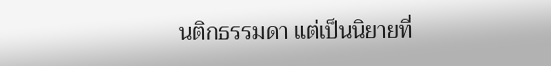นติกธรรมดา แต่เป็นนิยายที่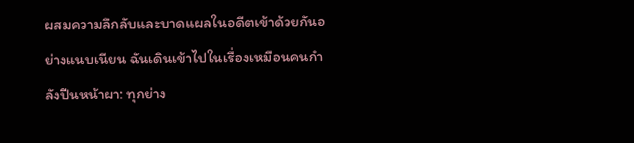ผสมความลึกลับและบาดแผลในอดีตเข้าด้วยกันอย่างแนบเนียน ฉันเดินเข้าไปในเรื่องเหมือนคนกำลังปีนหน้าผา: ทุกย่าง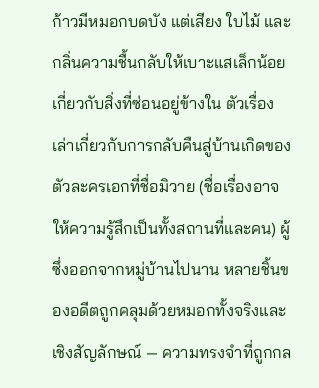ก้าวมีหมอกบดบัง แต่เสียง ใบไม้ และกลิ่นความชื้นกลับให้เบาะแสเล็กน้อยเกี่ยวกับสิ่งที่ซ่อนอยู่ข้างใน ตัวเรื่องเล่าเกี่ยวกับการกลับคืนสู่บ้านเกิดของตัวละครเอกที่ชื่อมิวาย (ชื่อเรื่องอาจให้ความรู้สึกเป็นทั้งสถานที่และคน) ผู้ซึ่งออกจากหมู่บ้านไปนาน หลายชิ้นของอดีตถูกคลุมด้วยหมอกทั้งจริงและเชิงสัญลักษณ์ — ความทรงจำที่ถูกกล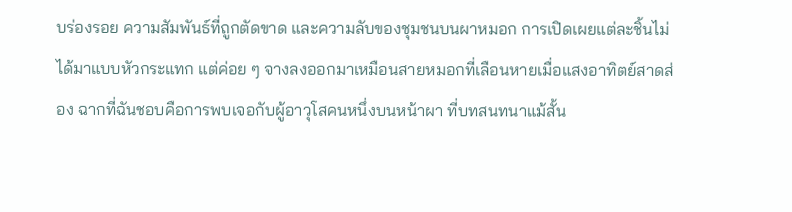บร่องรอย ความสัมพันธ์ที่ถูกตัดขาด และความลับของชุมชนบนผาหมอก การเปิดเผยแต่ละชิ้นไม่ได้มาแบบหัวกระแทก แต่ค่อย ๆ จางลงออกมาเหมือนสายหมอกที่เลือนหายเมื่อแสงอาทิตย์สาดส่อง ฉากที่ฉันชอบคือการพบเจอกับผู้อาวุโสคนหนึ่งบนหน้าผา ที่บทสนทนาแม้สั้น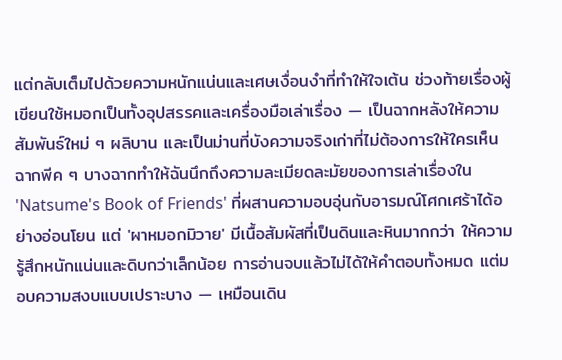แต่กลับเต็มไปด้วยความหนักแน่นและเศษเงื่อนงำที่ทำให้ใจเต้น ช่วงท้ายเรื่องผู้เขียนใช้หมอกเป็นทั้งอุปสรรคและเครื่องมือเล่าเรื่อง — เป็นฉากหลังให้ความสัมพันธ์ใหม่ ๆ ผลิบาน และเป็นม่านที่บังความจริงเก่าที่ไม่ต้องการให้ใครเห็น ฉากพีค ๆ บางฉากทำให้ฉันนึกถึงความละเมียดละมัยของการเล่าเรื่องใน 'Natsume's Book of Friends' ที่ผสานความอบอุ่นกับอารมณ์โศกเศร้าได้อย่างอ่อนโยน แต่ 'ผาหมอกมิวาย' มีเนื้อสัมผัสที่เป็นดินและหินมากกว่า ให้ความรู้สึกหนักแน่นและดิบกว่าเล็กน้อย การอ่านจบแล้วไม่ได้ให้คำตอบทั้งหมด แต่มอบความสงบแบบเปราะบาง — เหมือนเดิน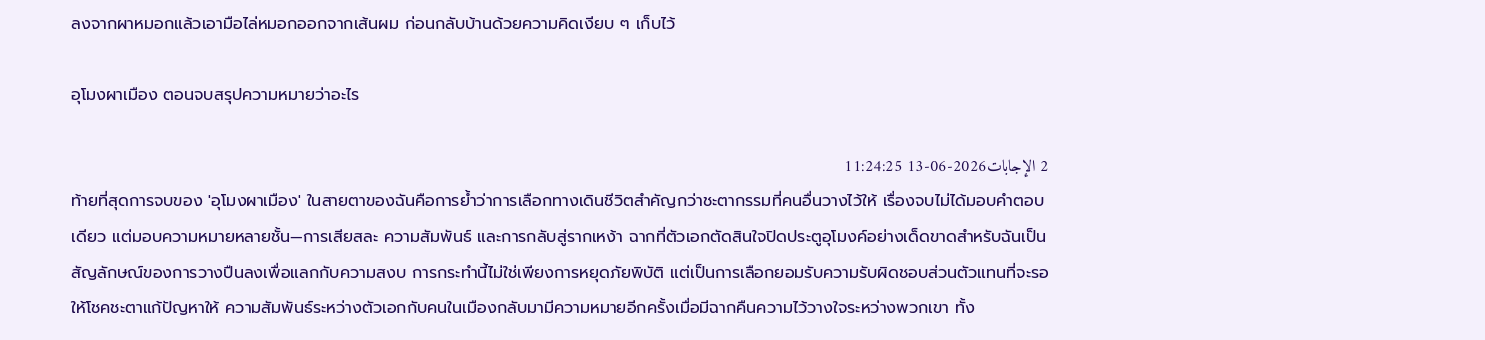ลงจากผาหมอกแล้วเอามือไล่หมอกออกจากเส้นผม ก่อนกลับบ้านด้วยความคิดเงียบ ๆ เก็บไว้

อุโมงผาเมือง ตอนจบสรุปความหมายว่าอะไร

2 الإجابات2026-06-13 11:24:25
ท้ายที่สุดการจบของ 'อุโมงผาเมือง' ในสายตาของฉันคือการย้ำว่าการเลือกทางเดินชีวิตสำคัญกว่าชะตากรรมที่คนอื่นวางไว้ให้ เรื่องจบไม่ได้มอบคำตอบเดียว แต่มอบความหมายหลายชั้น—การเสียสละ ความสัมพันธ์ และการกลับสู่รากเหง้า ฉากที่ตัวเอกตัดสินใจปิดประตูอุโมงค์อย่างเด็ดขาดสำหรับฉันเป็นสัญลักษณ์ของการวางปืนลงเพื่อแลกกับความสงบ การกระทำนี้ไม่ใช่เพียงการหยุดภัยพิบัติ แต่เป็นการเลือกยอมรับความรับผิดชอบส่วนตัวแทนที่จะรอให้โชคชะตาแก้ปัญหาให้ ความสัมพันธ์ระหว่างตัวเอกกับคนในเมืองกลับมามีความหมายอีกครั้งเมื่อมีฉากคืนความไว้วางใจระหว่างพวกเขา ทั้ง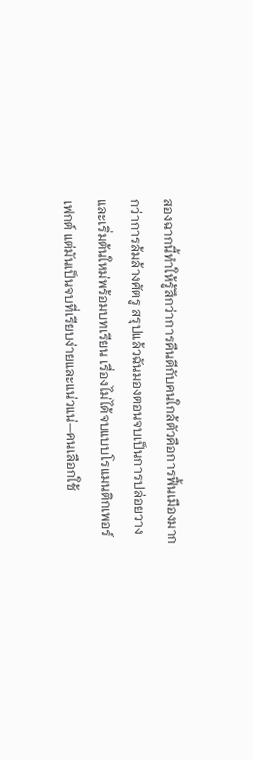สองฉากนี้ทำให้รู้สึกว่าการคืนดีกับคนใกล้ตัวคือการฟื้นเมืองมากกว่าการล้มล้างศัตรู สรุปแล้วฉันมองตอนจบเป็นการปล่อยวางและเริ่มต้นใหม่พร้อมบทเรียน เรื่องไม่ได้จบแบบโรแมนติกเพอร์เฟกต์ แต่มันเป็นจบที่เรียบง่ายและแน่วแน่—คนเลือกใช้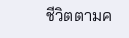ชีวิตตามค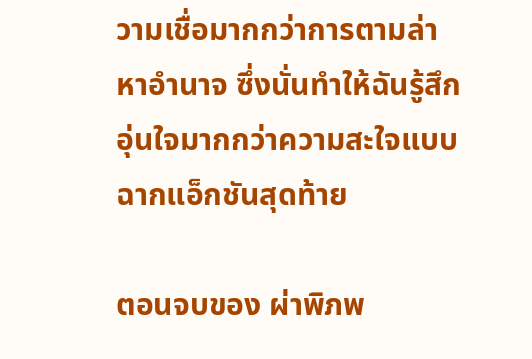วามเชื่อมากกว่าการตามล่าหาอำนาจ ซึ่งนั่นทำให้ฉันรู้สึกอุ่นใจมากกว่าความสะใจแบบฉากแอ็กชันสุดท้าย

ตอนจบของ ผ่าพิภพ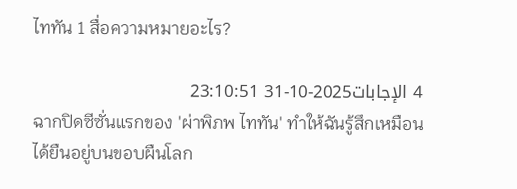ไททัน 1 สื่อความหมายอะไร?

4 الإجابات2025-10-31 23:10:51
ฉากปิดซีซั่นแรกของ 'ผ่าพิภพ ไททัน' ทำให้ฉันรู้สึกเหมือนได้ยืนอยู่บนขอบผืนโลก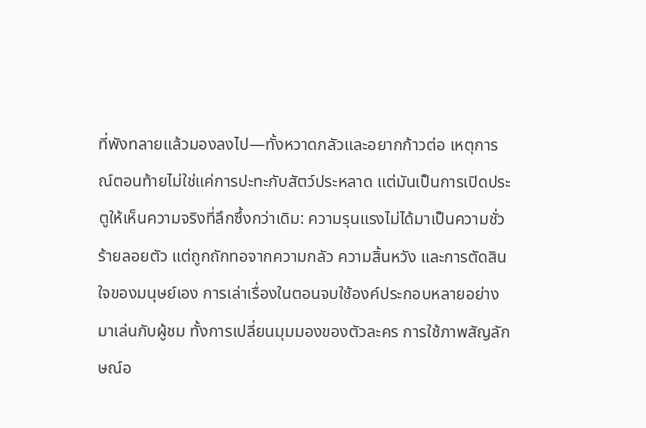ที่พังทลายแล้วมองลงไป—ทั้งหวาดกลัวและอยากก้าวต่อ เหตุการณ์ตอนท้ายไม่ใช่แค่การปะทะกับสัตว์ประหลาด แต่มันเป็นการเปิดประตูให้เห็นความจริงที่ลึกซึ้งกว่าเดิม: ความรุนแรงไม่ได้มาเป็นความชั่วร้ายลอยตัว แต่ถูกถักทอจากความกลัว ความสิ้นหวัง และการตัดสินใจของมนุษย์เอง การเล่าเรื่องในตอนจบใช้องค์ประกอบหลายอย่างมาเล่นกับผู้ชม ทั้งการเปลี่ยนมุมมองของตัวละคร การใช้ภาพสัญลักษณ์อ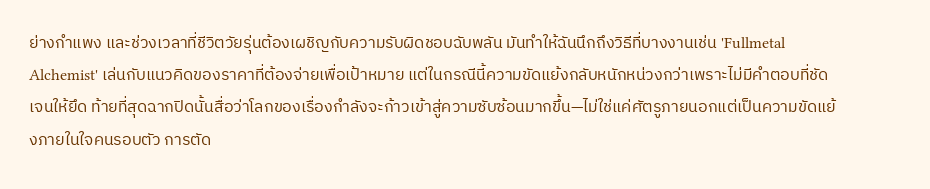ย่างกำแพง และช่วงเวลาที่ชีวิตวัยรุ่นต้องเผชิญกับความรับผิดชอบฉับพลัน มันทำให้ฉันนึกถึงวิธีที่บางงานเช่น 'Fullmetal Alchemist' เล่นกับแนวคิดของราคาที่ต้องจ่ายเพื่อเป้าหมาย แต่ในกรณีนี้ความขัดแย้งกลับหนักหน่วงกว่าเพราะไม่มีคำตอบที่ชัดเจนให้ยึด ท้ายที่สุดฉากปิดนั้นสื่อว่าโลกของเรื่องกำลังจะก้าวเข้าสู่ความซับซ้อนมากขึ้น—ไม่ใช่แค่ศัตรูภายนอกแต่เป็นความขัดแย้งภายในใจคนรอบตัว การตัด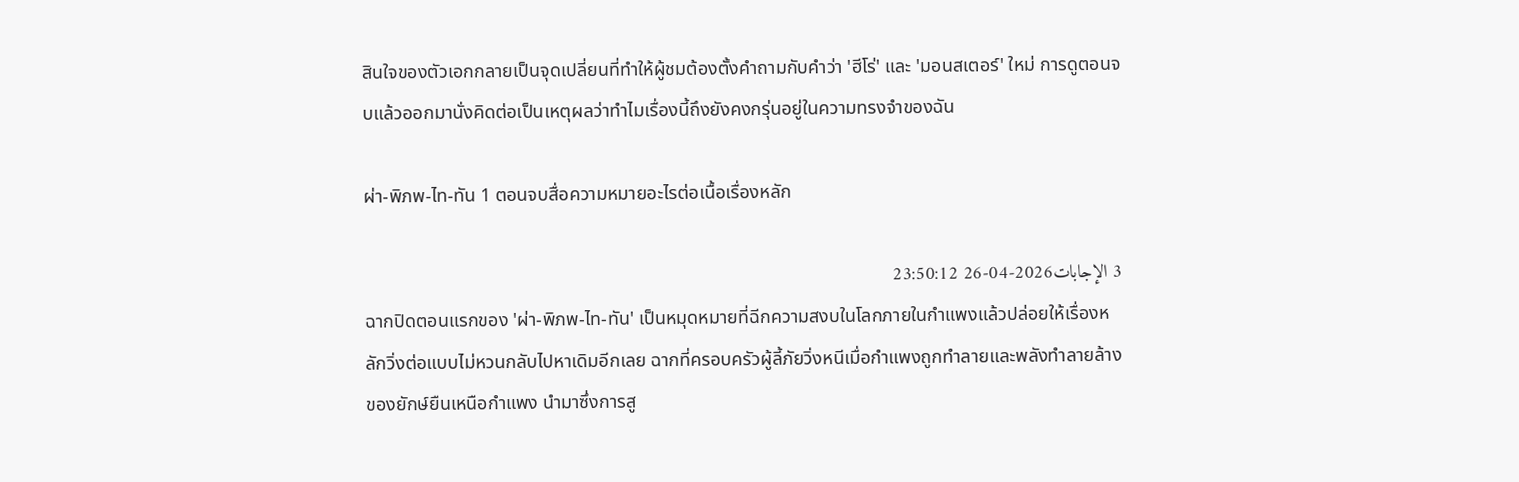สินใจของตัวเอกกลายเป็นจุดเปลี่ยนที่ทำให้ผู้ชมต้องตั้งคำถามกับคำว่า 'ฮีโร่' และ 'มอนสเตอร์' ใหม่ การดูตอนจบแล้วออกมานั่งคิดต่อเป็นเหตุผลว่าทำไมเรื่องนี้ถึงยังคงกรุ่นอยู่ในความทรงจำของฉัน

ผ่า-พิภพ-ไท-ทัน 1 ตอนจบสื่อความหมายอะไรต่อเนื้อเรื่องหลัก

3 الإجابات2026-04-26 23:50:12
ฉากปิดตอนแรกของ 'ผ่า-พิภพ-ไท-ทัน' เป็นหมุดหมายที่ฉีกความสงบในโลกภายในกำแพงแล้วปล่อยให้เรื่องหลักวิ่งต่อแบบไม่หวนกลับไปหาเดิมอีกเลย ฉากที่ครอบครัวผู้ลี้ภัยวิ่งหนีเมื่อกำแพงถูกทำลายและพลังทำลายล้างของยักษ์ยืนเหนือกำแพง นำมาซึ่งการสู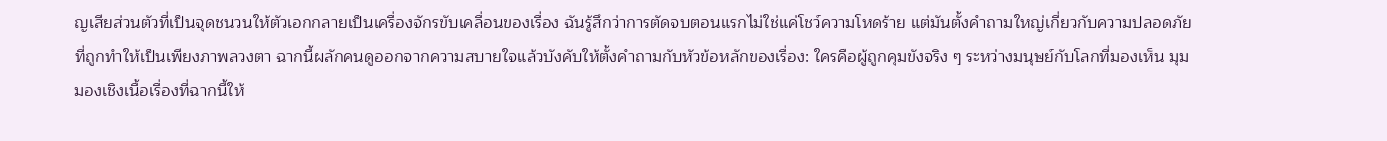ญเสียส่วนตัวที่เป็นจุดชนวนให้ตัวเอกกลายเป็นเครื่องจักรขับเคลื่อนของเรื่อง ฉันรู้สึกว่าการตัดจบตอนแรกไม่ใช่แค่โชว์ความโหดร้าย แต่มันตั้งคำถามใหญ่เกี่ยวกับความปลอดภัยที่ถูกทำให้เป็นเพียงภาพลวงตา ฉากนี้ผลักคนดูออกจากความสบายใจแล้วบังคับให้ตั้งคำถามกับหัวข้อหลักของเรื่อง: ใครคือผู้ถูกคุมขังจริง ๆ ระหว่างมนุษย์กับโลกที่มองเห็น มุมมองเชิงเนื้อเรื่องที่ฉากนี้ให้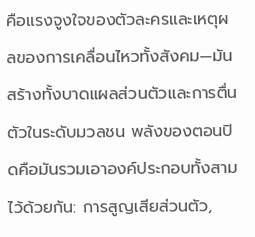คือแรงจูงใจของตัวละครและเหตุผลของการเคลื่อนไหวทั้งสังคม—มันสร้างทั้งบาดแผลส่วนตัวและการตื่นตัวในระดับมวลชน พลังของตอนปิดคือมันรวมเอาองค์ประกอบทั้งสามไว้ด้วยกัน: การสูญเสียส่วนตัว,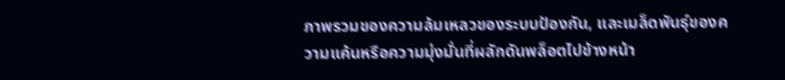ภาพรวมของความล้มเหลวของระบบป้องกัน, และเมล็ดพันธุ์ของความแค้นหรือความมุ่งมั่นที่ผลักดันพล็อตไปข้างหน้า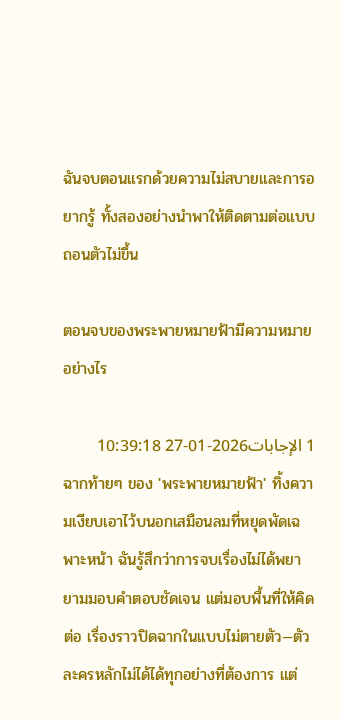ฉันจบตอนแรกด้วยความไม่สบายและการอยากรู้ ทั้งสองอย่างนำพาให้ติดตามต่อแบบถอนตัวไม่ขึ้น

ตอนจบของพระพายหมายฟ้ามีความหมายอย่างไร

1 الإجابات2026-01-27 10:39:18
ฉากท้ายๆ ของ 'พระพายหมายฟ้า' ทิ้งความเงียบเอาไว้บนอกเสมือนลมที่หยุดพัดเฉพาะหน้า ฉันรู้สึกว่าการจบเรื่องไม่ได้พยายามมอบคำตอบชัดเจน แต่มอบพื้นที่ให้คิดต่อ เรื่องราวปิดฉากในแบบไม่ตายตัว—ตัวละครหลักไม่ได้ได้ทุกอย่างที่ต้องการ แต่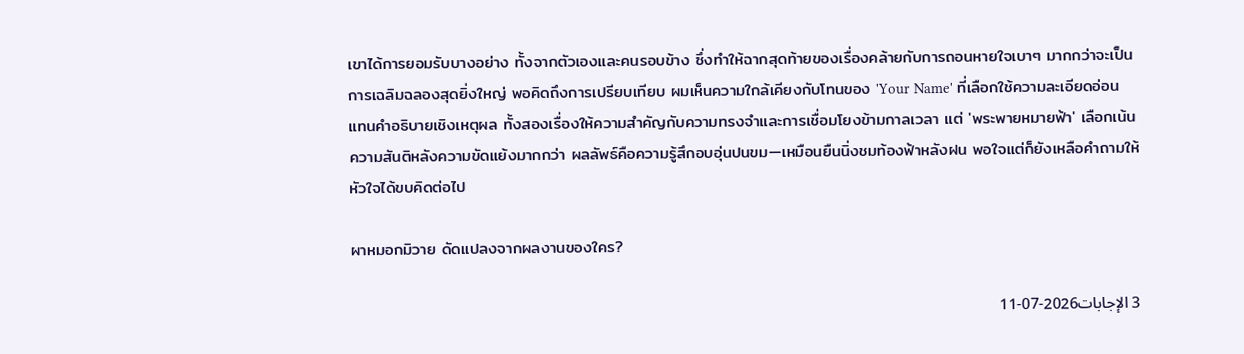เขาได้การยอมรับบางอย่าง ทั้งจากตัวเองและคนรอบข้าง ซึ่งทำให้ฉากสุดท้ายของเรื่องคล้ายกับการถอนหายใจเบาๆ มากกว่าจะเป็นการเฉลิมฉลองสุดยิ่งใหญ่ พอคิดถึงการเปรียบเทียบ ผมเห็นความใกล้เคียงกับโทนของ 'Your Name' ที่เลือกใช้ความละเอียดอ่อนแทนคำอธิบายเชิงเหตุผล ทั้งสองเรื่องให้ความสำคัญกับความทรงจำและการเชื่อมโยงข้ามกาลเวลา แต่ 'พระพายหมายฟ้า' เลือกเน้นความสันติหลังความขัดแย้งมากกว่า ผลลัพธ์คือความรู้สึกอบอุ่นปนขม—เหมือนยืนนิ่งชมท้องฟ้าหลังฝน พอใจแต่ก็ยังเหลือคำถามให้หัวใจได้ขบคิดต่อไป

ผาหมอกมิวาย ดัดแปลงจากผลงานของใคร?

3 الإجابات2026-07-11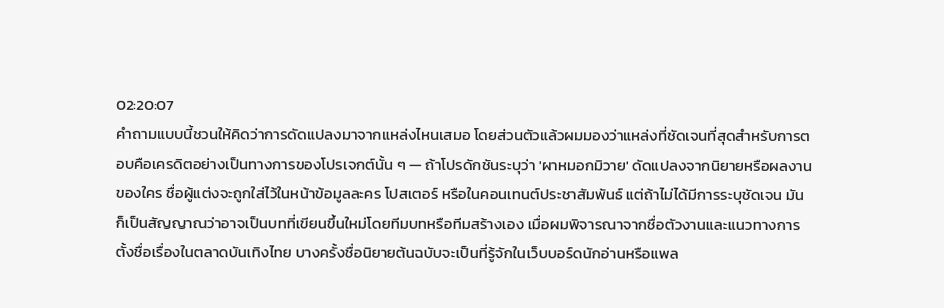02:20:07
คำถามแบบนี้ชวนให้คิดว่าการดัดแปลงมาจากแหล่งไหนเสมอ โดยส่วนตัวแล้วผมมองว่าแหล่งที่ชัดเจนที่สุดสำหรับการตอบคือเครดิตอย่างเป็นทางการของโปรเจกต์นั้น ๆ — ถ้าโปรดักชันระบุว่า 'ผาหมอกมิวาย' ดัดแปลงจากนิยายหรือผลงานของใคร ชื่อผู้แต่งจะถูกใส่ไว้ในหน้าข้อมูลละคร โปสเตอร์ หรือในคอนเทนต์ประชาสัมพันธ์ แต่ถ้าไม่ได้มีการระบุชัดเจน มันก็เป็นสัญญาณว่าอาจเป็นบทที่เขียนขึ้นใหม่โดยทีมบทหรือทีมสร้างเอง เมื่อผมพิจารณาจากชื่อตัวงานและแนวทางการตั้งชื่อเรื่องในตลาดบันเทิงไทย บางครั้งชื่อนิยายต้นฉบับจะเป็นที่รู้จักในเว็บบอร์ดนักอ่านหรือแพล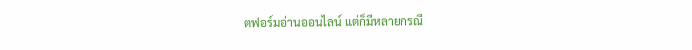ตฟอร์มอ่านออนไลน์ แต่ก็มีหลายกรณี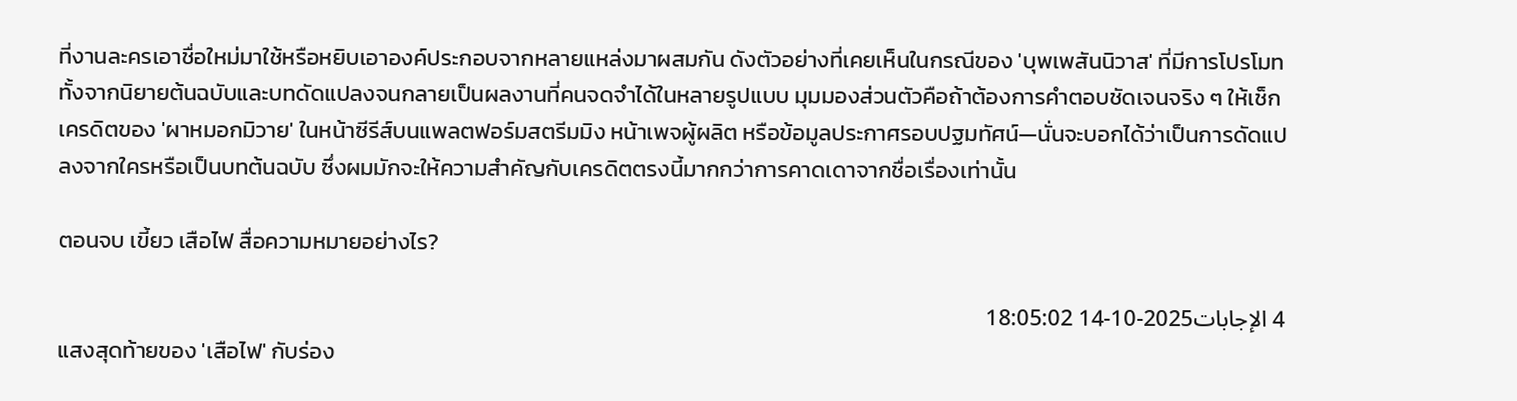ที่งานละครเอาชื่อใหม่มาใช้หรือหยิบเอาองค์ประกอบจากหลายแหล่งมาผสมกัน ดังตัวอย่างที่เคยเห็นในกรณีของ 'บุพเพสันนิวาส' ที่มีการโปรโมททั้งจากนิยายต้นฉบับและบทดัดแปลงจนกลายเป็นผลงานที่คนจดจำได้ในหลายรูปแบบ มุมมองส่วนตัวคือถ้าต้องการคำตอบชัดเจนจริง ๆ ให้เช็กเครดิตของ 'ผาหมอกมิวาย' ในหน้าซีรีส์บนแพลตฟอร์มสตรีมมิง หน้าเพจผู้ผลิต หรือข้อมูลประกาศรอบปฐมทัศน์—นั่นจะบอกได้ว่าเป็นการดัดแปลงจากใครหรือเป็นบทต้นฉบับ ซึ่งผมมักจะให้ความสำคัญกับเครดิตตรงนี้มากกว่าการคาดเดาจากชื่อเรื่องเท่านั้น

ตอนจบ เขี้ยว เสือไฟ สื่อความหมายอย่างไร?

4 الإجابات2025-10-14 18:05:02
แสงสุดท้ายของ 'เสือไฟ' กับร่อง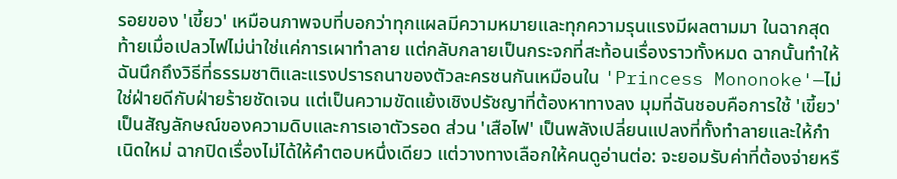รอยของ 'เขี้ยว' เหมือนภาพจบที่บอกว่าทุกแผลมีความหมายและทุกความรุนแรงมีผลตามมา ในฉากสุดท้ายเมื่อเปลวไฟไม่น่าใช่แค่การเผาทำลาย แต่กลับกลายเป็นกระจกที่สะท้อนเรื่องราวทั้งหมด ฉากนั้นทำให้ฉันนึกถึงวิธีที่ธรรมชาติและแรงปรารถนาของตัวละครชนกันเหมือนใน 'Princess Mononoke'—ไม่ใช่ฝ่ายดีกับฝ่ายร้ายชัดเจน แต่เป็นความขัดแย้งเชิงปรัชญาที่ต้องหาทางลง มุมที่ฉันชอบคือการใช้ 'เขี้ยว' เป็นสัญลักษณ์ของความดิบและการเอาตัวรอด ส่วน 'เสือไฟ' เป็นพลังเปลี่ยนแปลงที่ทั้งทำลายและให้กำเนิดใหม่ ฉากปิดเรื่องไม่ได้ให้คำตอบหนึ่งเดียว แต่วางทางเลือกให้คนดูอ่านต่อ: จะยอมรับค่าที่ต้องจ่ายหรื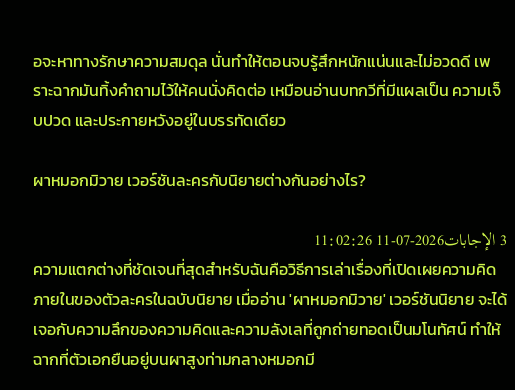อจะหาทางรักษาความสมดุล นั่นทำให้ตอนจบรู้สึกหนักแน่นและไม่อวดดี เพราะฉากมันทิ้งคำถามไว้ให้คนนั่งคิดต่อ เหมือนอ่านบทกวีที่มีแผลเป็น ความเจ็บปวด และประกายหวังอยู่ในบรรทัดเดียว

ผาหมอกมิวาย เวอร์ชันละครกับนิยายต่างกันอย่างไร?

3 الإجابات2026-07-11 11:02:26
ความแตกต่างที่ชัดเจนที่สุดสำหรับฉันคือวิธีการเล่าเรื่องที่เปิดเผยความคิดภายในของตัวละครในฉบับนิยาย เมื่ออ่าน 'ผาหมอกมิวาย' เวอร์ชันนิยาย จะได้เจอกับความลึกของความคิดและความลังเลที่ถูกถ่ายทอดเป็นมโนทัศน์ ทำให้ฉากที่ตัวเอกยืนอยู่บนผาสูงท่ามกลางหมอกมี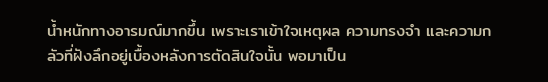น้ำหนักทางอารมณ์มากขึ้น เพราะเราเข้าใจเหตุผล ความทรงจำ และความกลัวที่ฝังลึกอยู่เบื้องหลังการตัดสินใจนั้น พอมาเป็น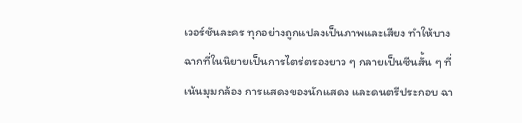เวอร์ชันละคร ทุกอย่างถูกแปลงเป็นภาพและเสียง ทำให้บางฉากที่ในนิยายเป็นการไตร่ตรองยาว ๆ กลายเป็นซีนสั้น ๆ ที่เน้นมุมกล้อง การแสดงของนักแสดง และดนตรีประกอบ ฉา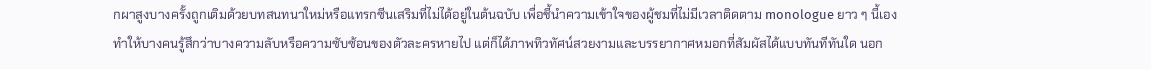กผาสูงบางครั้งถูกเติมด้วยบทสนทนาใหม่หรือแทรกซีนเสริมที่ไม่ได้อยู่ในต้นฉบับ เพื่อชี้นำความเข้าใจของผู้ชมที่ไม่มีเวลาติดตาม monologue ยาว ๆ นี้เองทำให้บางคนรู้สึกว่าบางความลับหรือความซับซ้อนของตัวละครหายไป แต่ก็ได้ภาพทิวทัศน์สวยงามและบรรยากาศหมอกที่สัมผัสได้แบบทันทีทันใด นอก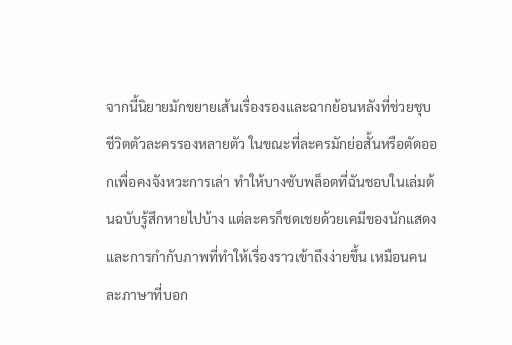จากนี้นิยายมักขยายเส้นเรื่องรองและฉากย้อนหลังที่ช่วยชุบชีวิตตัวละครรองหลายตัว ในขณะที่ละครมักย่อสั้นหรือตัดออกเพื่อคงจังหวะการเล่า ทำให้บางซับพล็อตที่ฉันชอบในเล่มต้นฉบับรู้สึกหายไปบ้าง แต่ละครก็ชดเชยด้วยเคมีของนักแสดงและการกำกับภาพที่ทำให้เรื่องราวเข้าถึงง่ายขึ้น เหมือนคนละภาษาที่บอก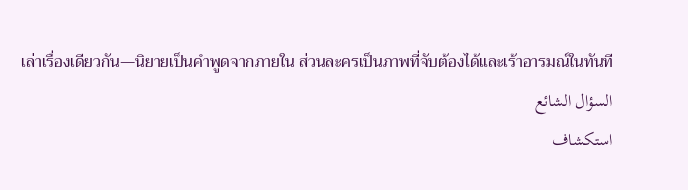เล่าเรื่องเดียวกัน—นิยายเป็นคำพูดจากภายใน ส่วนละครเป็นภาพที่จับต้องได้และเร้าอารมณ์ในทันที
السؤال الشائع
استكشاف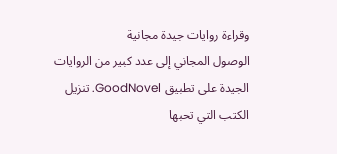وقراءة روايات جيدة مجانية
الوصول المجاني إلى عدد كبير من الروايات الجيدة على تطبيق GoodNovel. تنزيل الكتب التي تحبها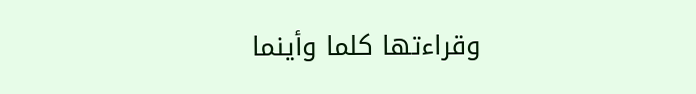وقراءتها كلما وأينما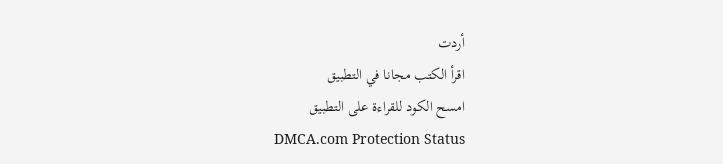أردت
اقرأ الكتب مجانا في التطبيق
امسح الكود للقراءة على التطبيق
DMCA.com Protection Status